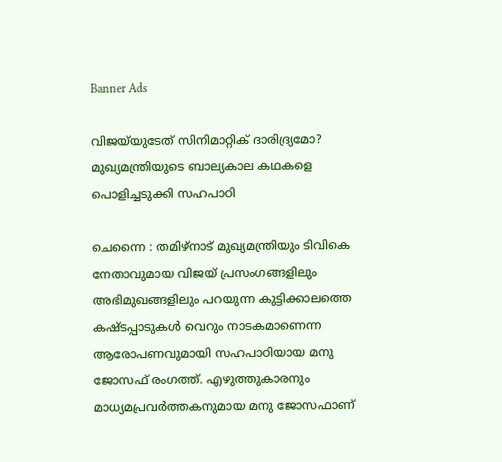Banner Ads

വിജയ്‌യുടേത് സിനിമാറ്റിക് ദാരിദ്ര്യമോ? മുഖ്യമന്ത്രിയുടെ ബാല്യകാല കഥകളെ പൊളിച്ചടുക്കി സഹപാഠി

ചെന്നൈ : തമിഴ്‌നാട് മുഖ്യമന്ത്രിയും ടിവികെ നേതാവുമായ വിജയ് പ്രസംഗങ്ങളിലും അഭിമുഖങ്ങളിലും പറയുന്ന കുട്ടിക്കാലത്തെ കഷ്ടപ്പാടുകൾ വെറും നാടകമാണെന്ന ആരോപണവുമായി സഹപാഠിയായ മനു ജോസഫ് രംഗത്ത്. എഴുത്തുകാരനും മാധ്യമപ്രവർത്തകനുമായ മനു ജോസഫാണ്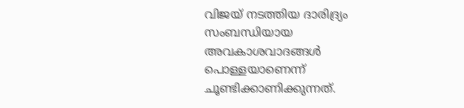വിജയ് നടത്തിയ ദാരിദ്ര്യം സംബന്ധിയായ അവകാശവാദങ്ങൾ പൊള്ളയാണെന്ന് ചൂണ്ടിക്കാണിക്കുന്നത്.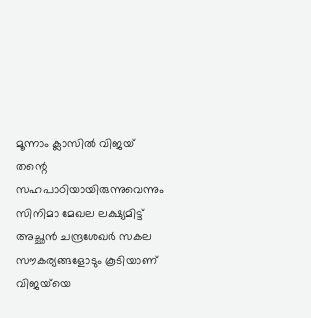മൂന്നാം ക്ലാസിൽ വിജയ് തന്റെ സഹപാഠിയായിരുന്നുവെന്നും സിനിമാ മേഖല ലക്ഷ്യമിട്ട് അച്ഛൻ ചന്ദ്രശേഖർ സകല സൗകര്യങ്ങളോടും കൂടിയാണ് വിജയ്‌യെ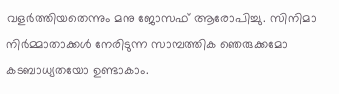വളർത്തിയതെന്നും മനു ജോസഫ് ആരോപിച്ചു. സിനിമാ നിർമ്മാതാക്കൾ നേരിടുന്ന സാമ്പത്തിക ഞെരുക്കമോ കടബാധ്യതയോ ഉണ്ടാകാം.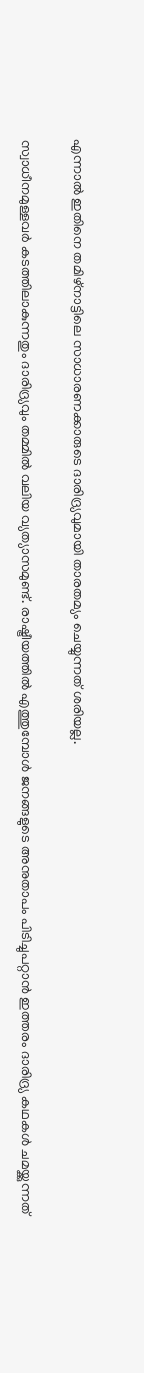എന്നാൽ ഇതിനെ തമിഴ്നാട്ടിലെ സാധാരണക്കാരുടെ ദാരിദ്ര്യവുമായി താരതമ്യം ചെയ്യുന്നത് ശരിയല്ല.

സ്വാധീനമുള്ളവർ കടത്തിലാകുന്നതും ദാരിദ്ര്യവും തമ്മിൽ വലിയ വ്യത്യാസമുണ്ട്. രാഷ്ട്രീയത്തിൽ എത്തുമ്പോൾ ജനങ്ങളുടെ അനുതാപം പിടിച്ചുപറ്റാൻ ഇത്തരം ദാരിദ്ര്യ കഥകൾ ചമയ്ക്കുന്നത്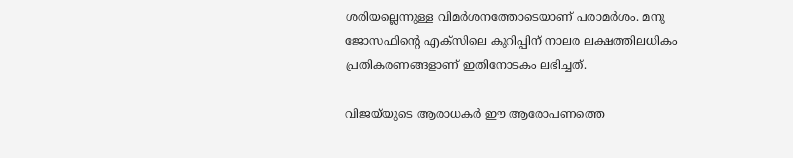ശരിയല്ലെന്നുള്ള വിമർശനത്തോടെയാണ് പരാമർശം. മനു ജോസഫിന്റെ എക്‌സിലെ കുറിപ്പിന് നാലര ലക്ഷത്തിലധികം പ്രതികരണങ്ങളാണ് ഇതിനോടകം ലഭിച്ചത്.

വിജയ്‌യുടെ ആരാധകർ ഈ ആരോപണത്തെ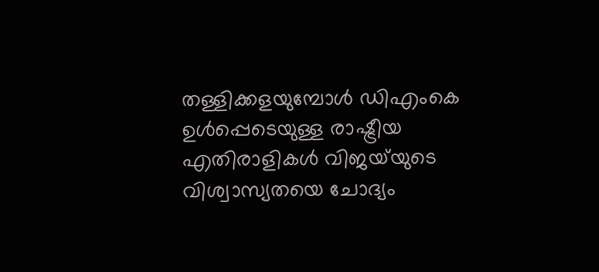തള്ളിക്കളയുമ്പോൾ ഡിഎംകെ ഉൾപ്പെടെയുള്ള രാഷ്ട്രീയ എതിരാളികൾ വിജയ്‌യുടെ വിശ്വാസ്യതയെ ചോദ്യം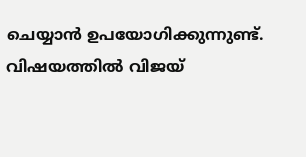ചെയ്യാൻ ഉപയോഗിക്കുന്നുണ്ട്. വിഷയത്തിൽ വിജയ്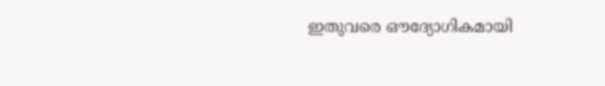ഇതുവരെ ഔദ്യോഗികമായി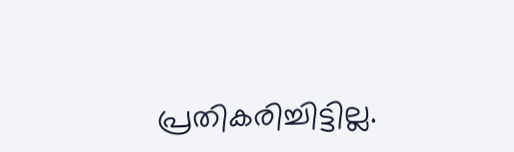പ്രതികരിച്ചിട്ടില്ല.